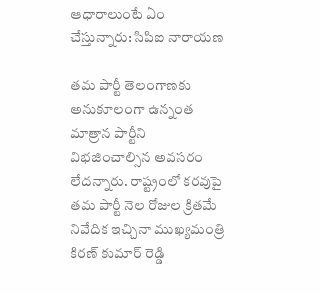ఆధారాలుంటే ఏం చేస్తున్నారు: సిపిఐ నారాయణ

తమ పార్టీ తెలంగాణకు అనుకూలంగా ఉన్నంత మాత్రాన పార్టీని విభజించాల్సిన అవసరం లేదన్నారు. రాష్ట్రంలో కరవుపై తమ పార్టీ నెల రోజుల క్రితమే నివేదిక ఇచ్చినా ముఖ్యమంత్రి కిరణ్ కుమార్ రెడ్డి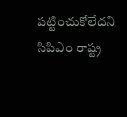పట్టించుకోలేదని సిపిఎం రాష్ట్ర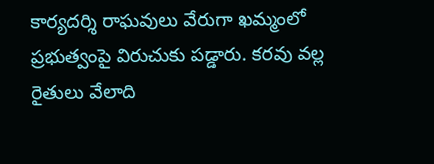కార్యదర్శి రాఘవులు వేరుగా ఖమ్మంలో ప్రభుత్వంపై విరుచుకు పడ్డారు. కరవు వల్ల రైతులు వేలాది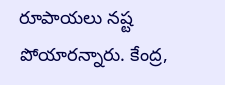రూపాయలు నష్ట పోయారన్నారు. కేంద్ర,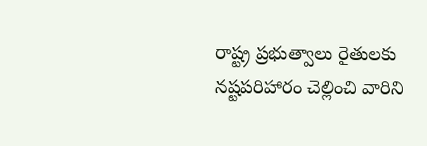రాష్ట్ర ప్రభుత్వాలు రైతులకు నష్టపరిహారం చెల్లించి వారిని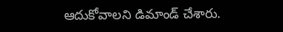ఆదుకోవాలని డిమాండ్ చేశారు.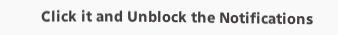Click it and Unblock the Notifications